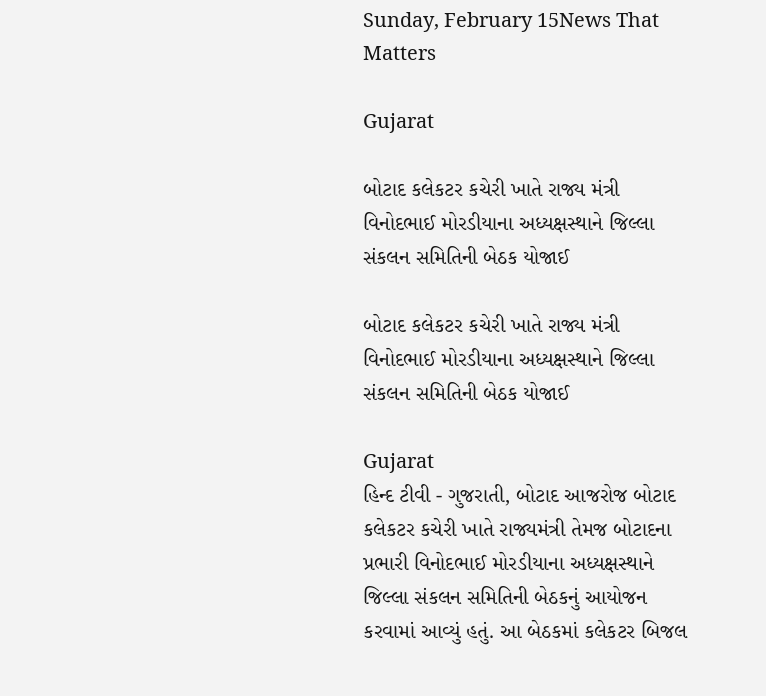Sunday, February 15News That Matters

Gujarat

બોટાદ કલેકટર કચેરી ખાતે રાજ્ય મંત્રી વિનોદભાઈ મોરડીયાના અધ્યક્ષસ્થાને જિલ્લા સંકલન સમિતિની બેઠક યોજાઈ

બોટાદ કલેકટર કચેરી ખાતે રાજ્ય મંત્રી વિનોદભાઈ મોરડીયાના અધ્યક્ષસ્થાને જિલ્લા સંકલન સમિતિની બેઠક યોજાઈ

Gujarat
હિન્દ ટીવી - ગુજરાતી, બોટાદ આજરોજ બોટાદ કલેકટર કચેરી ખાતે રાજ્યમંત્રી તેમજ બોટાદના પ્રભારી વિનોદભાઈ મોરડીયાના અધ્યક્ષસ્થાને જિલ્લા સંકલન સમિતિની બેઠકનું આયોજન કરવામાં આવ્યું હતું. આ બેઠકમાં કલેકટર બિજલ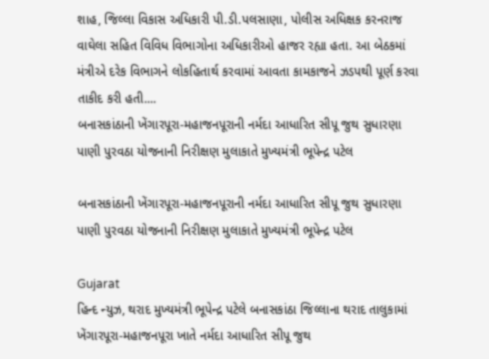શાહ, જિલ્લા વિકાસ અધિકારી પી.ડી.પલસાણા, પોલીસ અધિક્ષક કરનરાજ વાઘેલા સહિત વિવિધ વિભાગોના અધિકારીઓ હાજર રહ્યા હતા. આ બેઠકમાં મંત્રીએ દરેક વિભાગને લોકહિતાર્થ કરવામાં આવતા કામકાજને ઝડપથી પૂર્ણ કરવા તાકીદ કરી હતી....
બનાસકાંઠાની ખેંગારપૂરા-મહાજનપૂરાની નર્મદા આધારિત સીપૂ જુથ સુધારણા પાણી પુરવઠા યોજનાની નિરીક્ષણ મુલાકાતે મુખ્યમંત્રી ભૂપેન્દ્ર પટેલ

બનાસકાંઠાની ખેંગારપૂરા-મહાજનપૂરાની નર્મદા આધારિત સીપૂ જુથ સુધારણા પાણી પુરવઠા યોજનાની નિરીક્ષણ મુલાકાતે મુખ્યમંત્રી ભૂપેન્દ્ર પટેલ

Gujarat
હિન્દ ન્યુઝ, થરાદ મુખ્યમંત્રી ભૂપેન્દ્ર પટેલે બનાસકાંઠા જિલ્લાના થરાદ તાલુકામાં ખેંગારપૂરા-મહાજનપૂરા ખાતે નર્મદા આધારિત સીપૂ જુથ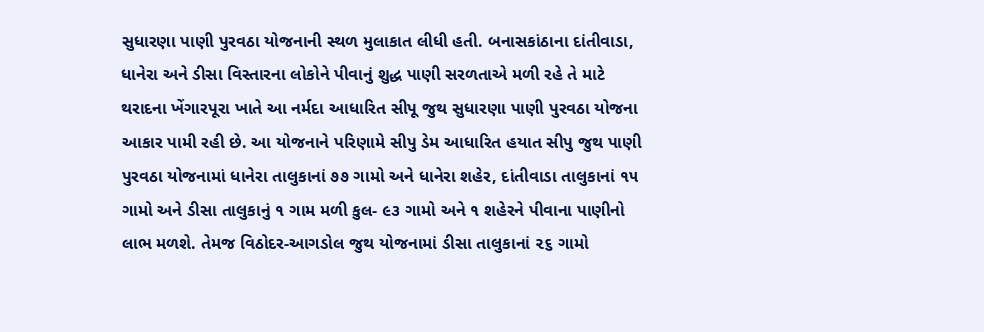સુધારણા પાણી પુરવઠા યોજનાની સ્થળ મુલાકાત લીધી હતી. બનાસકાંઠાના દાંતીવાડા, ધાનેરા અને ડીસા વિસ્તારના લોકોને પીવાનું શુદ્ધ પાણી સરળતાએ મળી રહે તે માટે થરાદના ખેંગારપૂરા ખાતે આ નર્મદા આધારિત સીપૂ જુથ સુધારણા પાણી પુરવઠા યોજના આકાર પામી રહી છે. આ યોજનાને પરિણામે સીપુ ડેમ આધારિત હયાત સીપુ જુથ પાણી પુરવઠા યોજનામાં ધાનેરા તાલુકાનાં ૭૭ ગામો અને ધાનેરા શહેર, દાંતીવાડા તાલુકાનાં ૧૫ ગામો અને ડીસા તાલુકાનું ૧ ગામ મળી કુલ- ૯૩ ગામો અને ૧ શહેરને પીવાના પાણીનો લાભ મળશે. તેમજ વિઠોદર-આગડોલ જુથ યોજનામાં ડીસા તાલુકાનાં ૨૬ ગામો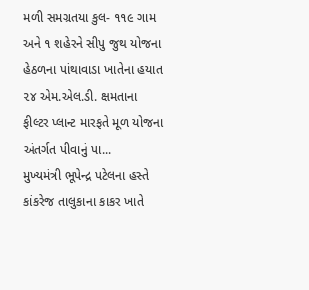મળી સમગ્રતયા કુલ- ૧૧૯ ગામ અને ૧ શહેરને સીપુ જુથ યોજના હેઠળના પાંથાવાડા ખાતેના હયાત ૨૪ એમ.એલ.ડી. ક્ષમતાના ફીલ્ટર પ્લાન્ટ મારફતે મૂળ યોજના અંતર્ગત પીવાનું પા...
મુખ્યમંત્રી ભૂપેન્દ્ર પટેલના હસ્તે કાંકરેજ તાલુકાના કાકર ખાતે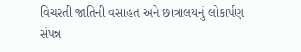વિચરતી જાતિની વસાહત અને છાત્રાલયનું લોકાર્પણ સંપન્ન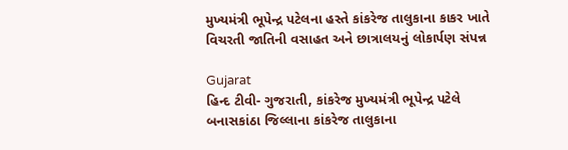મુખ્યમંત્રી ભૂપેન્દ્ર પટેલના હસ્તે કાંકરેજ તાલુકાના કાકર ખાતે વિચરતી જાતિની વસાહત અને છાત્રાલયનું લોકાર્પણ સંપન્ન

Gujarat
હિન્દ ટીવી- ગુજરાતી, કાંકરેજ મુખ્યમંત્રી ભૂપેન્દ્ર પટેલે બનાસકાંઠા જિલ્લાના કાંકરેજ તાલુકાના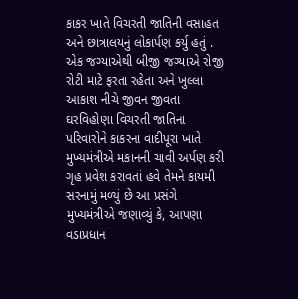કાકર ખાતે વિચરતી જાતિની વસાહત અને છાત્રાલયનું લોકાર્પણ કર્યુ હતું . એક જગ્યાએથી બીજી જગ્યાએ રોજી રોટી માટે ફરતા રહેતા અને ખુલ્લા આકાશ નીચે જીવન જીવતા ઘરવિહોણા વિચરતી જાતિના પરિવારોને કાકરના વાદીપૂરા ખાતે મુખ્યમંત્રીએ મકાનની ચાવી અર્પણ કરી ગૃહ પ્રવેશ કરાવતાં હવે તેમને કાયમી સરનામું મળ્યું છે આ પ્રસંગે મુખ્યમંત્રીએ જણાવ્યું કે, આપણા વડાપ્રધાન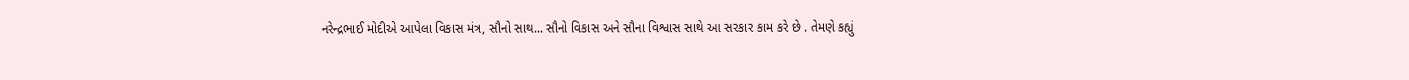નરેન્દ્રભાઈ મોદીએ આપેલા વિકાસ મંત્ર, સૌનો સાથ... સૌનો વિકાસ અને સૌના વિશ્વાસ સાથે આ સરકાર કામ કરે છે . તેમણે કહ્યું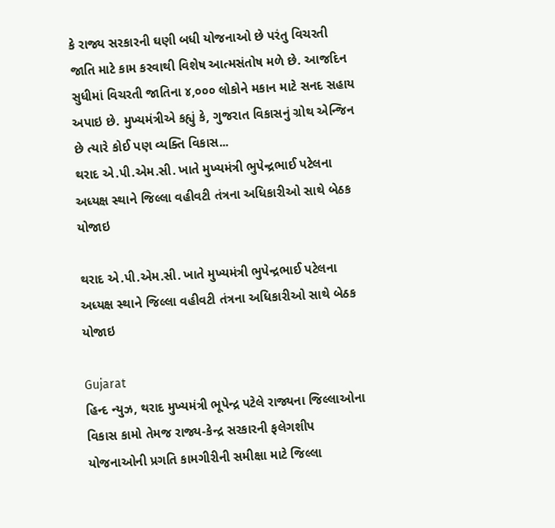કે રાજ્ય સરકારની ઘણી બધી યોજનાઓ છે પરંતુ વિચરતી જાતિ માટે કામ કરવાથી વિશેષ આત્મસંતોષ મળે છે. આજદિન સુધીમાં વિચરતી જાતિના ૪,૦૦૦ લોકોને મકાન માટે સનદ સહાય અપાઇ છે. મુખ્યમંત્રીએ કહ્યું કે, ગુજરાત વિકાસનું ગ્રોથ એન્જિન છે ત્યારે કોઈ પણ વ્યક્તિ વિકાસ...
થરાદ એ.પી.એમ.સી. ખાતે મુખ્યમંત્રી ભુપેન્દ્રભાઈ પટેલના અધ્યક્ષ સ્થાને જિલ્લા વહીવટી તંત્રના અધિકારીઓ સાથે બેઠક યોજાઇ

થરાદ એ.પી.એમ.સી. ખાતે મુખ્યમંત્રી ભુપેન્દ્રભાઈ પટેલના અધ્યક્ષ સ્થાને જિલ્લા વહીવટી તંત્રના અધિકારીઓ સાથે બેઠક યોજાઇ

Gujarat
હિન્દ ન્યુઝ, થરાદ મુખ્યમંત્રી ભૂપેન્દ્ર પટેલે રાજ્યના જિલ્લાઓના વિકાસ કામો તેમજ રાજ્ય-કેન્દ્ર સરકારની ફલેગશીપ યોજનાઓની પ્રગતિ કામગીરીની સમીક્ષા માટે જિલ્લા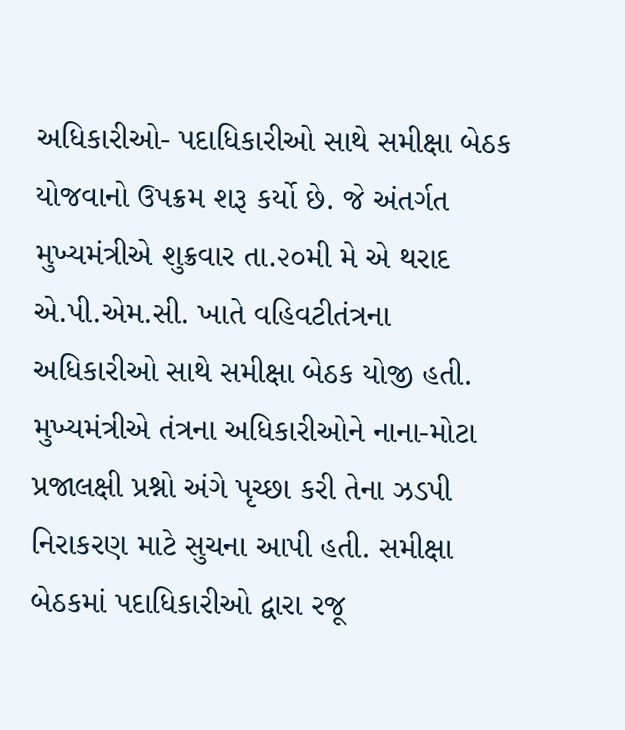અધિકારીઓ- પદાધિકારીઓ સાથે સમીક્ષા બેઠક યોજવાનો ઉપક્રમ શરૂ કર્યો છે. જે અંતર્ગત મુખ્યમંત્રીએ શુક્રવાર તા.૨૦મી મે એ થરાદ એ.પી.એમ.સી. ખાતે વહિવટીતંત્રના અધિકારીઓ સાથે સમીક્ષા બેઠક યોજી હતી. મુખ્યમંત્રીએ તંત્રના અધિકારીઓને નાના-મોટા પ્રજાલક્ષી પ્રશ્નો અંગે પૃચ્છા કરી તેના ઝડપી નિરાકરણ માટે સુચના આપી હતી. સમીક્ષા બેઠકમાં પદાધિકારીઓ દ્વારા રજૂ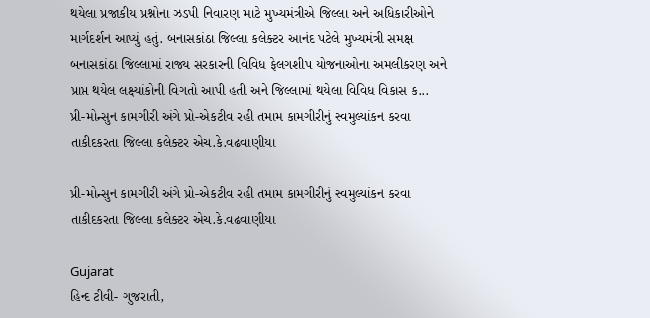થયેલા પ્રજાકીય પ્રશ્નોના ઝડપી નિવારણ માટે મુખ્યમંત્રીએ જિલ્લા અને અધિકારીઓને માર્ગદર્શન આપ્યું હતું. બનાસકાંઠા જિલ્લા કલેક્ટર આનંદ પટેલે મુખ્યમંત્રી સમક્ષ બનાસકાંઠા જિલ્લામાં રાજ્ય સરકારની વિવિધ ફેલગશીપ યોજનાઓના અમલીકરણ અને પ્રાપ્ત થયેલ લક્ષ્યાંકોની વિગતો આપી હતી અને જિલ્લામાં થયેલા વિવિધ વિકાસ ક...
પ્રી-મોન્સુન કામગીરી અંગે પ્રો-એકટીવ રહી તમામ કામગીરીનું સ્વમુલ્યાંકન કરવા તાકીદકરતા જિલ્લા કલેક્ટર એચ.કે.વઢવાણીયા

પ્રી-મોન્સુન કામગીરી અંગે પ્રો-એકટીવ રહી તમામ કામગીરીનું સ્વમુલ્યાંકન કરવા તાકીદકરતા જિલ્લા કલેક્ટર એચ.કે.વઢવાણીયા

Gujarat
હિન્દ ટીવી- ગુજરાતી,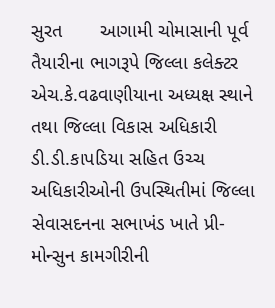સુરત       આગામી ચોમાસાની પૂર્વ તૈયારીના ભાગરૂપે જિલ્લા કલેક્ટર એચ.કે.વઢવાણીયાના અધ્યક્ષ સ્થાને તથા જિલ્લા વિકાસ અધિકારી ડી.ડી.કાપડિયા સહિત ઉચ્ચ અધિકારીઓની ઉપસ્થિતીમાં જિલ્લા સેવાસદનના સભાખંડ ખાતે પ્રી-મોન્સુન કામગીરીની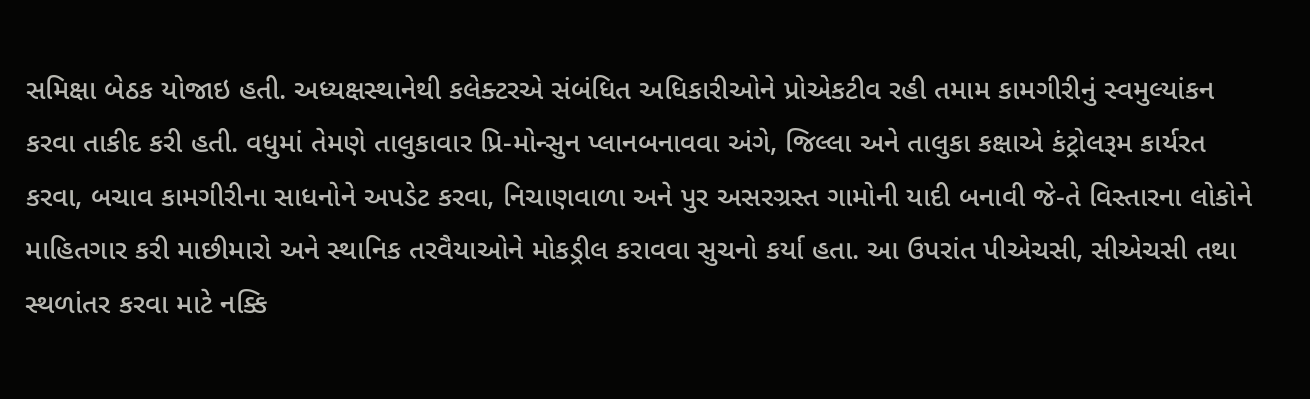સમિક્ષા બેઠક યોજાઇ હતી. અધ્યક્ષસ્થાનેથી કલેક્ટરએ સંબંધિત અધિકારીઓને પ્રોએકટીવ રહી તમામ કામગીરીનું સ્વમુલ્યાંકન કરવા તાકીદ કરી હતી. વધુમાં તેમણે તાલુકાવાર પ્રિ-મોન્સુન પ્લાનબનાવવા અંગે, જિલ્લા અને તાલુકા કક્ષાએ કંટ્રોલરૂમ કાર્યરત કરવા, બચાવ કામગીરીના સાધનોને અપડેટ કરવા, નિચાણવાળા અને પુર અસરગ્રસ્ત ગામોની યાદી બનાવી જે-તે વિસ્તારના લોકોને માહિતગાર કરી માછીમારો અને સ્થાનિક તરવૈયાઓને મોકડ્રીલ કરાવવા સુચનો કર્યા હતા. આ ઉપરાંત પીએચસી, સીએચસી તથા સ્થળાંતર કરવા માટે નક્કિ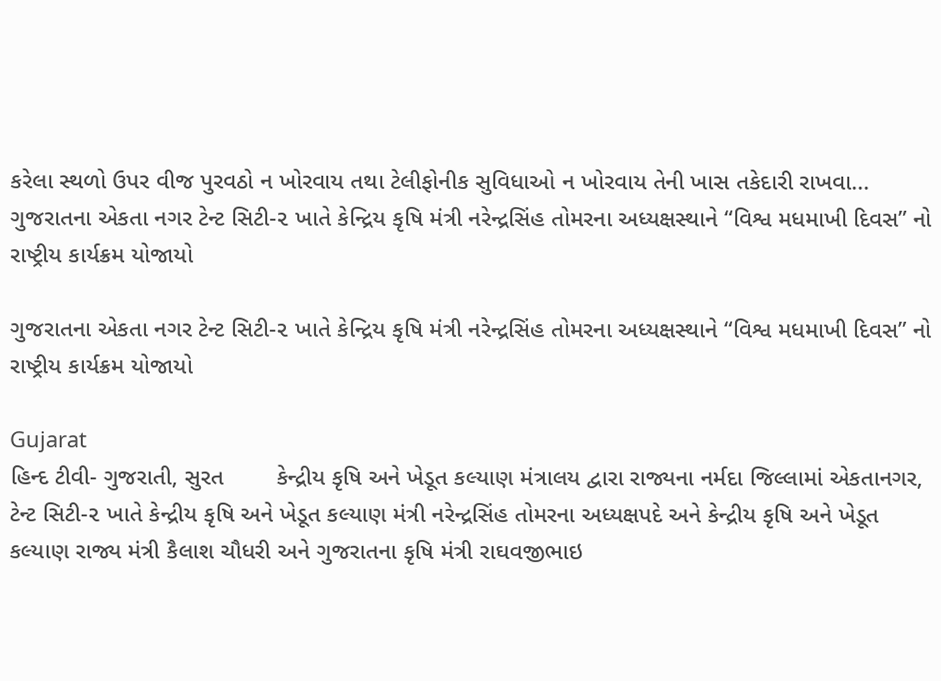કરેલા સ્થળો ઉપર વીજ પુરવઠો ન ખોરવાય તથા ટેલીફોનીક સુવિધાઓ ન ખોરવાય તેની ખાસ તકેદારી રાખવા...
ગુજરાતના એકતા નગર ટેન્ટ સિટી-૨ ખાતે કેન્દ્રિય કૃષિ મંત્રી નરેન્દ્રસિંહ તોમરના અધ્યક્ષસ્થાને “વિશ્વ મધમાખી દિવસ” નો રાષ્ટ્રીય કાર્યક્રમ યોજાયો

ગુજરાતના એકતા નગર ટેન્ટ સિટી-૨ ખાતે કેન્દ્રિય કૃષિ મંત્રી નરેન્દ્રસિંહ તોમરના અધ્યક્ષસ્થાને “વિશ્વ મધમાખી દિવસ” નો રાષ્ટ્રીય કાર્યક્રમ યોજાયો

Gujarat
હિન્દ ટીવી- ગુજરાતી, સુરત        કેન્દ્રીય કૃષિ અને ખેડૂત કલ્યાણ મંત્રાલય દ્વારા રાજ્યના નર્મદા જિલ્લામાં એકતાનગર, ટેન્ટ સિટી-૨ ખાતે કેન્દ્રીય કૃષિ અને ખેડૂત કલ્યાણ મંત્રી નરેન્દ્રસિંહ તોમરના અધ્યક્ષપદે અને કેન્દ્રીય કૃષિ અને ખેડૂત કલ્યાણ રાજ્ય મંત્રી કૈલાશ ચૌધરી અને ગુજરાતના કૃષિ મંત્રી રાઘવજીભાઇ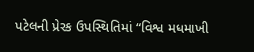પટેલની પ્રેરક ઉપસ્થિતિમાં “વિશ્વ મધમાખી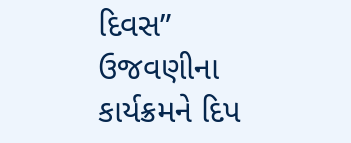દિવસ” ઉજવણીના કાર્યક્રમને દિપ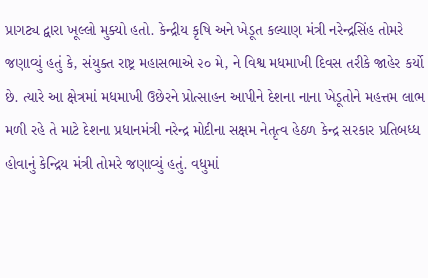પ્રાગટ્ય દ્વારા ખૂલ્લો મુક્યો હતો. કેન્દ્રીય કૃષિ અને ખેડૂત કલ્યાણ મંત્રી નરેન્દ્રસિંહ તોમરે જણાવ્યું હતું કે, સંયુક્ત રાષ્ટ્ર મહાસભાએ ૨૦ મે, ને વિશ્વ મધમાખી દિવસ તરીકે જાહેર કર્યો છે. ત્યારે આ ક્ષેત્રમાં મધમાખી ઉછેરને પ્રોત્સાહન આપીને દેશના નાના ખેડૂતોને મહત્તમ લાભ મળી રહે તે માટે દેશના પ્રધાનમંત્રી નરેન્દ્ર મોદીના સક્ષમ નેતૃત્વ હેઠળ કેન્દ્ર સરકાર પ્રતિબધ્ધ હોવાનું કેન્દ્રિય મંત્રી તોમરે જણાવ્યું હતું. વધુમાં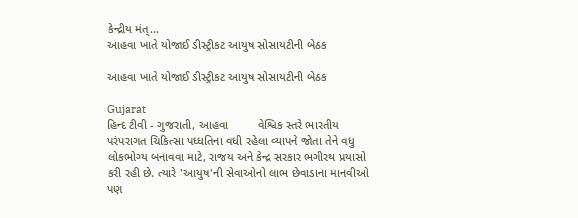કેન્દ્રીય મંત્...
આહવા ખાતે યોજાઈ ડીસ્ટ્રીકટ આયુષ સોસાયટીની બેઠક

આહવા ખાતે યોજાઈ ડીસ્ટ્રીકટ આયુષ સોસાયટીની બેઠક

Gujarat
હિન્દ ટીવી - ગુજરાતી, આહવા         વેશ્વિક સ્તરે ભારતીય પરંપરાગત ચિકિત્સા પધ્ધતિના વધી રહેલા વ્યાપને જોતા તેને વધુ લોકભોગ્ય બનાવવા માટે, રાજય અને કેન્દ્ર સરકાર ભગીરથ પ્રયાસો કરી રહી છે. ત્યારે 'આયુષ'ની સેવાઓનો લાભ છેવાડાના માનવીઓ પણ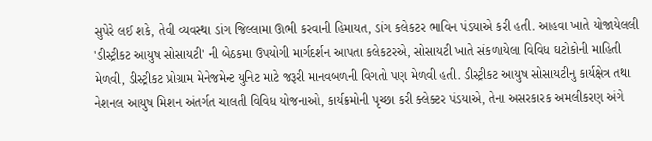સુપેરે લઈ શકે, તેવી વ્યવસ્થા ડાંગ જિલ્લામા ઊભી કરવાની હિમાયત, ડાંગ કલેકટર ભાવિન પંડયાએ કરી હતી. આહવા ખાતે યોજાયેલલી 'ડીસ્ટ્રીકટ આયુષ સોસાયટી' ની બેઠકમા ઉપયોગી માર્ગદર્શન આપતા કલેકટરએ, સોસાયટી ખાતે સંકળાયેલા વિવિધ ઘટોકોની માહિતી મેળવી, ડીસ્ટ્રીકટ પ્રોગ્રામ મેનેજમેન્ટ યુનિટ માટે જરૂરી માનવબળની વિગતો પણ મેળવી હતી. ડીસ્ટ્રીકટ આયુષ સોસાયટીનુ કાર્યક્ષેત્ર તથા નેશનલ આયુષ મિશન અંતર્ગત ચાલતી વિવિધ યોજનાઓ, કાર્યક્રમોની પૃચ્છા કરી ક્લેક્ટર પંડયાએ, તેના અસરકારક અમલીકરણ અંગે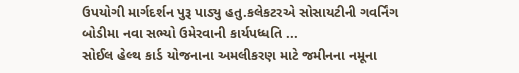ઉપયોગી માર્ગદર્શન પુરૂ પાડ્યુ હતુ.કલેકટરએ સોસાયટીની ગવર્નિંગ બોડીમા નવા સભ્યો ઉમેરવાની કાર્યપધ્ધતિ ...
સોઈલ હેલ્થ કાર્ડ યોજનાના અમલીકરણ માટે જમીનના નમૂના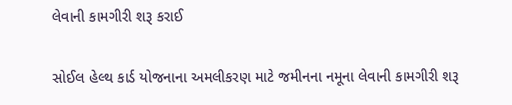લેવાની કામગીરી શરૂ કરાઈ

સોઈલ હેલ્થ કાર્ડ યોજનાના અમલીકરણ માટે જમીનના નમૂના લેવાની કામગીરી શરૂ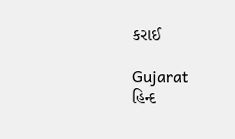કરાઈ

Gujarat
હિન્દ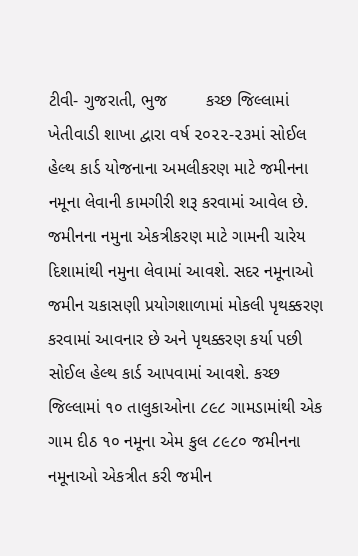ટીવી- ગુજરાતી, ભુજ        કચ્છ જિલ્લામાં ખેતીવાડી શાખા દ્વારા વર્ષ ૨૦૨૨-૨૩માં સોઈલ હેલ્થ કાર્ડ યોજનાના અમલીકરણ માટે જમીનના નમૂના લેવાની કામગીરી શરૂ કરવામાં આવેલ છે. જમીનના નમુના એકત્રીકરણ માટે ગામની ચારેય દિશામાંથી નમુના લેવામાં આવશે. સદર નમૂનાઓ જમીન ચકાસણી પ્રયોગશાળામાં મોકલી પૃથક્કરણ કરવામાં આવનાર છે અને પૃથક્કરણ કર્યા પછી સોઈલ હેલ્થ કાર્ડ આપવામાં આવશે. કચ્છ જિલ્લામાં ૧૦ તાલુકાઓના ૮૯૮ ગામડામાંથી એક ગામ દીઠ ૧૦ નમૂના એમ કુલ ૮૯૮૦ જમીનના નમૂનાઓ એકત્રીત કરી જમીન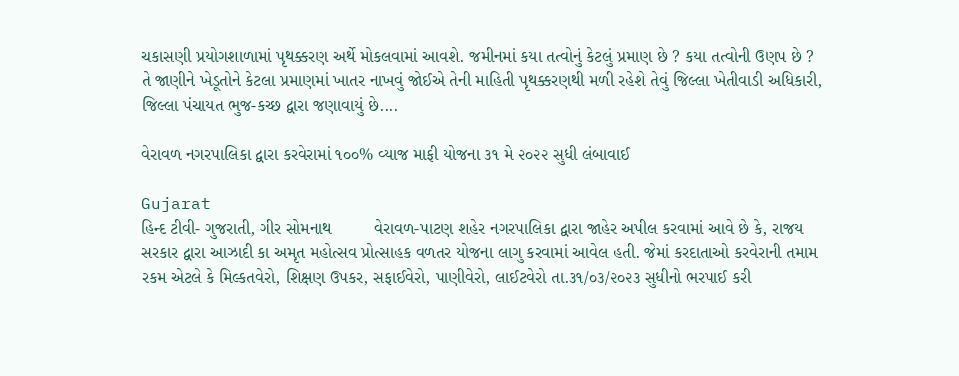ચકાસણી પ્રયોગશાળામાં પૃથક્કરણ અર્થે મોકલવામાં આવશે. જમીનમાં કયા તત્વોનું કેટલું પ્રમાણ છે ? કયા તત્વોની ઉણપ છે ? તે જાણીને ખેડૂતોને કેટલા પ્રમાણમાં ખાતર નાખવું જોઈએ તેની માહિતી પૃથક્કરણથી મળી રહેશે તેવું જિલ્લા ખેતીવાડી અધિકારી, જિલ્લા પંચાયત ભુજ-કચ્છ દ્વારા જણાવાયું છે....

વેરાવળ નગરપાલિકા દ્વારા કરવેરામાં ૧૦૦% વ્યાજ માફી યોજના ૩૧ મે ૨૦૨૨ સુધી લંબાવાઈ

Gujarat
હિન્દ ટીવી- ગુજરાતી, ગીર સોમનાથ         વેરાવળ-પાટણ શહેર નગરપાલિકા દ્વારા જાહેર અપીલ કરવામાં આવે છે કે, રાજય સરકાર દ્વારા આઝાદી કા અમૃત મહોત્સવ પ્રોત્સાહક વળતર યોજના લાગુ કરવામાં આવેલ હતી. જેમાં કરદાતાઓ કરવેરાની તમામ રકમ એટલે કે મિલ્કતવેરો, શિક્ષણ ઉપકર, સફાઈવેરો, પાણીવેરો, લાઈટવેરો તા.૩૧/૦૩/૨૦૨૩ સુધીનો ભરપાઈ કરી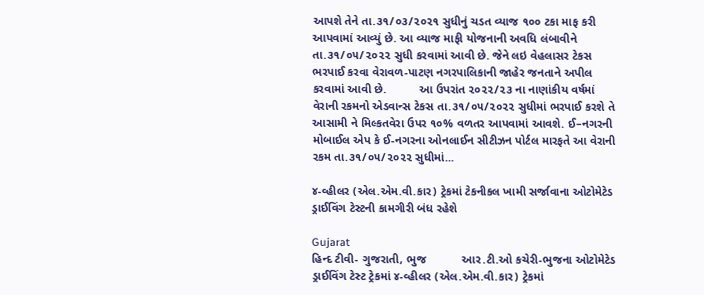આપશે તેને તા.૩૧/૦૩/૨૦૨૧ સુધીનું ચડત વ્યાજ ૧૦૦ ટકા માફ કરી આપવામાં આવ્યું છે. આ વ્યાજ માફી યોજનાની અવધિ લંબાવીને તા.૩૧/૦૫/૨૦૨૨ સુધી કરવામાં આવી છે. જેને લઇ વેહલાસર ટેકસ ભરપાઈ કરવા વેરાવળ-પાટણ નગરપાલિકાની જાહેર જનતાને અપીલ કરવામાં આવી છે.          આ ઉપરાંત ૨૦૨૨/૨૩ ના નાણાંકીય વર્ષમાં વેરાની રકમનો એડવાન્સ ટેકસ તા.૩૧/૦૫/૨૦૨૨ સુધીમાં ભરપાઈ કરશે તે આસામી ને મિલ્કતવેરા ઉપર ૧૦% વળતર આપવામાં આવશે. ઈ–નગરની મોબાઈલ એપ કે ઈ-નગરના ઓનલાઈન સીટીઝન પોર્ટલ મારફતે આ વેરાની રકમ તા.૩૧/૦૫/૨૦૨૨ સુધીમાં...

૪-વ્હીલર (એલ.એમ.વી.કાર) ટ્રેકમાં ટેકનીકલ ખામી સર્જાવાના ઓટોમેટેડ ડ્રાઈવિંગ ટેસ્ટની કામગીરી બંધ રહેશે

Gujarat
હિન્દ ટીવી- ગુજરાતી, ભુજ           આર.ટી.ઓ કચેરી-ભુજના ઓટોમેટેડ ડ્રાઈવિંગ ટેસ્ટ ટ્રેકમાં ૪-વ્હીલર (એલ.એમ.વી.કાર) ટ્રેકમાં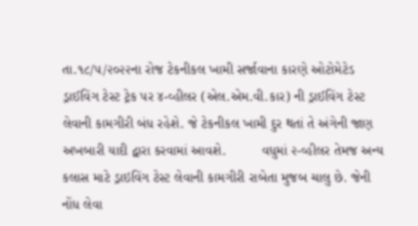તા.૧૮/૫/૨૦૨૨ના રોજ ટેકનીકલ ખામી સર્જાવાના કારણે ઓટોમેટેડ ડ્રાઈવિંગ ટેસ્ટ ટ્રેક પર ૪-વ્હીલર (એલ.એમ.વી.કાર) ની ડ્રાઈવિંગ ટેસ્ટ લેવાની કામગીરી બંધ રહેશે. જે ટેકનીકલ ખામી દુર થતાં તે અંગેની જાણ અખબારી યાદી દ્વારા કરવામાં આવશે.         વધુમાં ૨-વ્હીલર તેમજ અન્ય કલાસ માટે ડ્રાઇવિંગ ટેસ્ટ લેવાની કામગીરી રાબેતા મુજબ ચાલુ છે. જેની નોંધ લેવા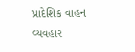પ્રાદેશિક વાહન વ્યવહાર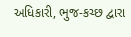અધિકારી, ભુજ-કચ્છ દ્વારા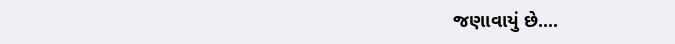જણાવાયું છે....